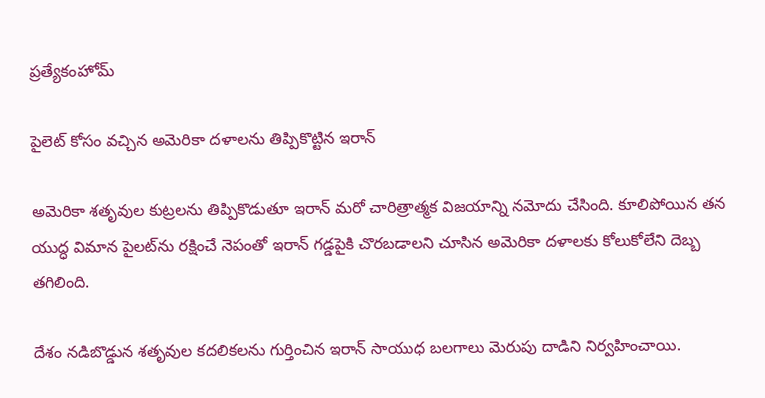ప్రత్యేకంహోమ్

పైలెట్ కోసం వచ్చిన అమెరికా దళాలను తిప్పికొట్టిన ఇరాన్

అమెరికా శతృవుల కుట్రలను తిప్పికొడుతూ ఇరాన్ మరో చారిత్రాత్మక విజయాన్ని నమోదు చేసింది. కూలిపోయిన తన యుద్ధ విమాన పైలట్‌ను రక్షించే నెపంతో ఇరాన్ గడ్డపైకి చొరబడాలని చూసిన అమెరికా దళాలకు కోలుకోలేని దెబ్బ తగిలింది.

దేశం నడిబొడ్డున శతృవుల కదలికలను గుర్తించిన ఇరాన్ సాయుధ బలగాలు మెరుపు దాడిని నిర్వహించాయి.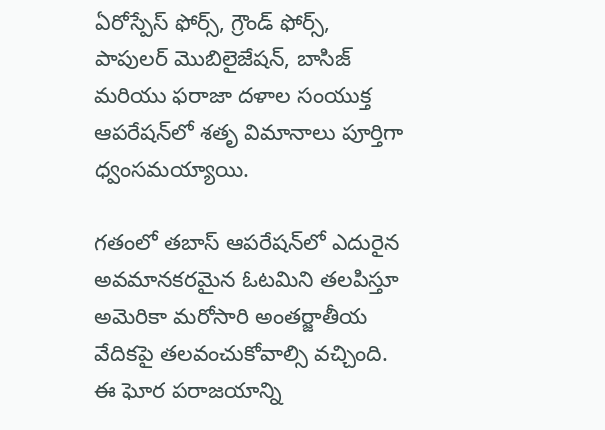ఏరోస్పేస్ ఫోర్స్, గ్రౌండ్ ఫోర్స్, పాపులర్ మొబిలైజేషన్, బాసిజ్ మరియు ఫరాజా దళాల సంయుక్త ఆపరేషన్‌లో శతృ విమానాలు పూర్తిగా ధ్వంసమయ్యాయి.

గతంలో తబాస్ ఆపరేషన్‌లో ఎదురైన అవమానకరమైన ఓటమిని తలపిస్తూ అమెరికా మరోసారి అంతర్జాతీయ వేదికపై తలవంచుకోవాల్సి వచ్చింది. ఈ ఘోర పరాజయాన్ని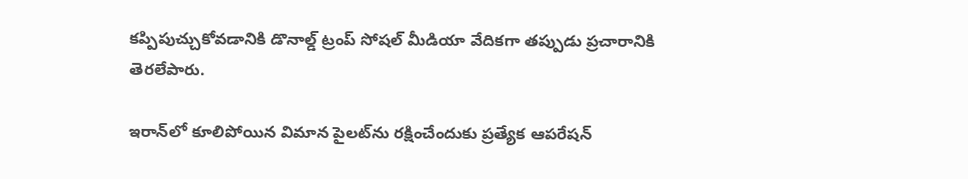కప్పిపుచ్చుకోవడానికి డొనాల్డ్ ట్రంప్ సోషల్ మీడియా వేదికగా తప్పుడు ప్రచారానికి తెరలేపారు.

ఇరాన్‌లో కూలిపోయిన విమాన పైలట్‌ను రక్షించేందుకు ప్రత్యేక ఆపరేషన్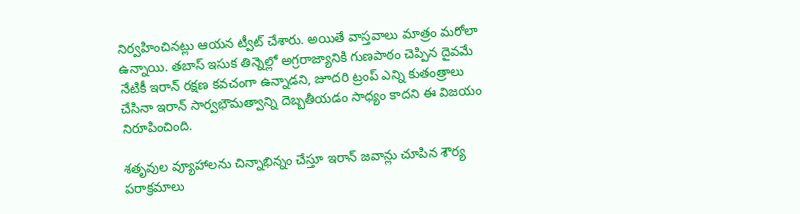నిర్వహించినట్లు ఆయన ట్వీట్ చేశారు. అయితే వాస్తవాలు మాత్రం మరోలా ఉన్నాయి. తబాస్ ఇసుక తిన్నెల్లో అగ్రరాజ్యానికి గుణపాఠం చెప్పిన దైవమే నేటికీ ఇరాన్ రక్షణ కవచంగా ఉన్నాడని, జూదరి ట్రంప్ ఎన్ని కుతంత్రాలు చేసినా ఇరాన్ సార్వభౌమత్వాన్ని దెబ్బతీయడం సాధ్యం కాదని ఈ విజయం నిరూపించింది.

శతృవుల వ్యూహాలను చిన్నాభిన్నం చేస్తూ ఇరాన్ జవాన్లు చూపిన శౌర్య పరాక్రమాలు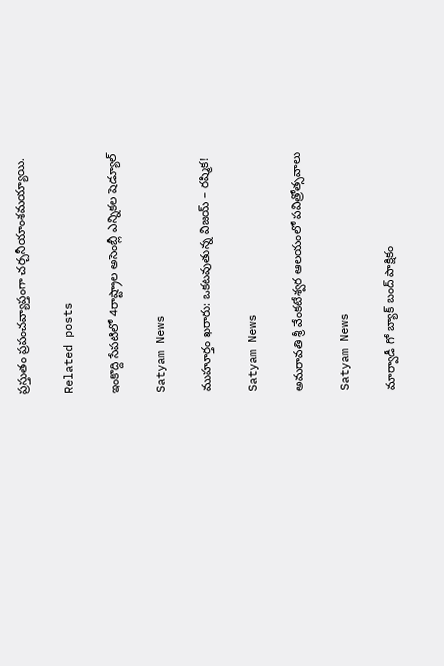ప్రస్తుతం ప్రపంచవ్యాప్తంగా చర్చనీయాంశమయ్యాయి.

Related posts

ఇంకొద్ది సేపటిలో 4రాష్ట్రాల అసెంబ్లీ ఎన్నికల షెడ్యూల్

Satyam News

ముహూర్తం ఖరారు: ఒకటవుతున్న విజయ్ – రష్మిక!

Satyam News

అమరావతి శ్రీ వేంకటేశ్వర ఆలయంలో పవిత్రోత్సవాలు

Satyam News

మార్వాడీ గో బ్యాక్ బంద్ పాక్షికం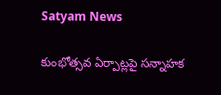Satyam News

కుంభోత్సవ ఏర్పాట్లపై సన్నాహక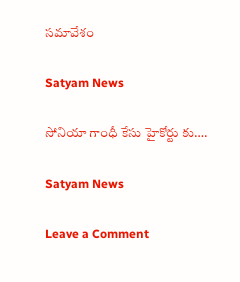సమావేశం

Satyam News

సోనియా గాంధీ కేసు హైకోర్టు కు….

Satyam News

Leave a Comment